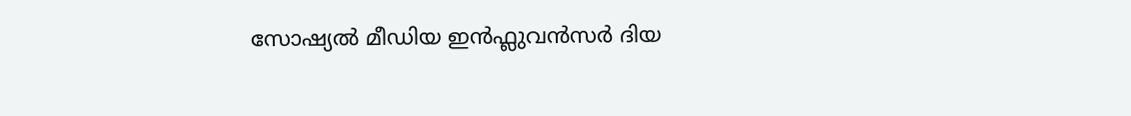സോഷ്യൽ മീഡിയ ഇൻഫ്ലുവൻസർ ദിയ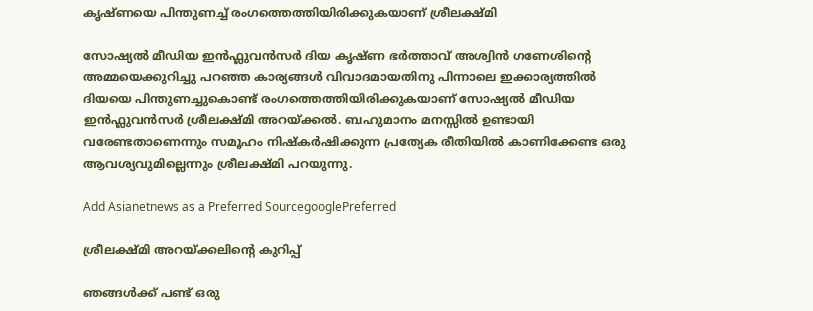കൃഷ്ണയെ പിന്തുണച്ച് രംഗത്തെത്തിയിരിക്കുകയാണ് ശ്രീലക്ഷ്മി

സോഷ്യൽ മീഡിയ ഇൻഫ്ലുവൻസര്‍ ദിയ കൃഷ്ണ ഭർത്താവ് അശ്വിൻ ഗണേശിന്റെ അമ്മയെക്കുറിച്ചു പറഞ്ഞ കാര്യങ്ങൾ വിവാദമായതിനു പിന്നാലെ ഇക്കാര്യത്തിൽ ദിയയെ പിന്തുണച്ചുകൊണ്ട് രംഗത്തെത്തിയിരിക്കുകയാണ് സോഷ്യൽ മീഡിയ ഇൻഫ്ലുവൻസർ ശ്രീലക്ഷ്മി അറയ്ക്കൽ. ബഹുമാനം മനസ്സിൽ ഉണ്ടായി വരേണ്ടതാണെന്നും സമൂഹം നിഷ്കർഷിക്കുന്ന പ്രത്യേക രീതിയിൽ കാണിക്കേണ്ട ഒരു ആവശ്യവുമില്ലെന്നും ശ്രീലക്ഷ്മി പറയുന്നു.

Add Asianetnews as a Preferred SourcegooglePreferred

ശ്രീലക്ഷ്മി അറയ്ക്കലിന്‍റെ കുറിപ്പ്

ഞങ്ങൾക്ക് പണ്ട് ഒരു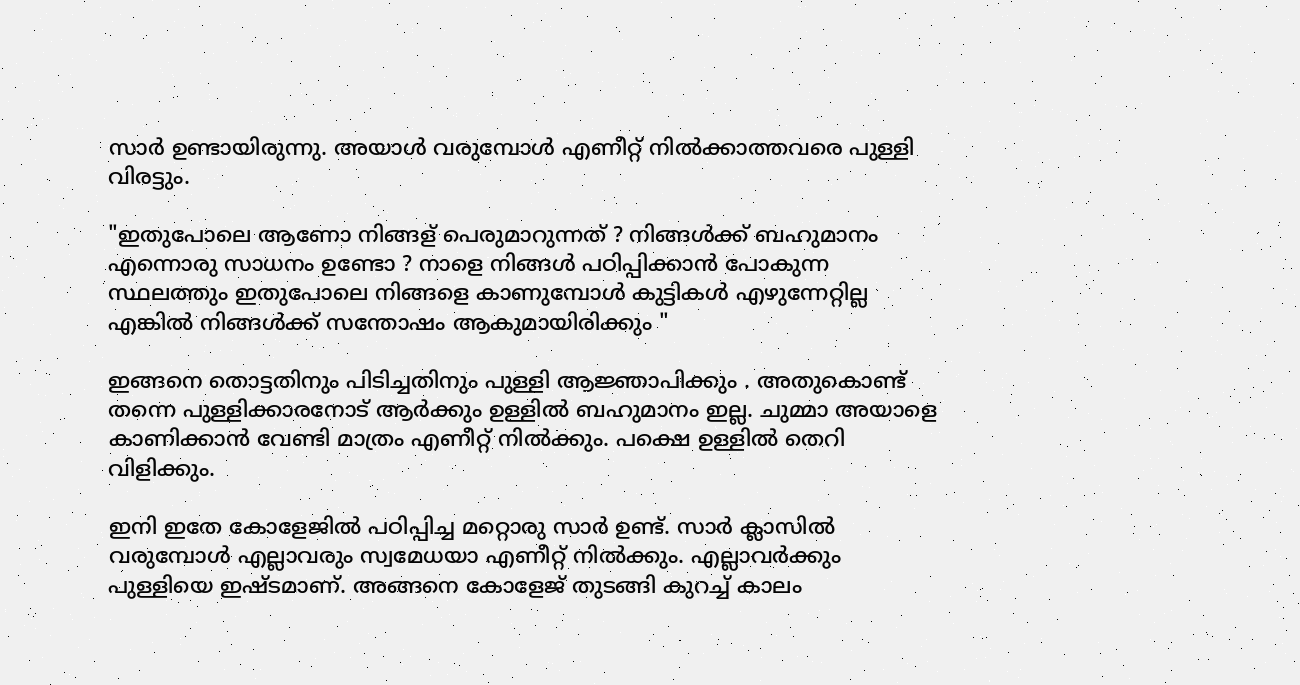സാർ ഉണ്ടായിരുന്നു. അയാൾ വരുമ്പോൾ എണീറ്റ് നിൽക്കാത്തവരെ പുള്ളി വിരട്ടും.

"ഇതുപോലെ ആണോ നിങ്ങള് പെരുമാറുന്നത് ? നിങ്ങൾക്ക് ബഹുമാനം എന്നൊരു സാധനം ഉണ്ടോ ? നാളെ നിങ്ങൾ പഠിപ്പിക്കാൻ പോകുന്ന സ്ഥലത്തും ഇതുപോലെ നിങ്ങളെ കാണുമ്പോൾ കുട്ടികൾ എഴുന്നേറ്റില്ല എങ്കിൽ നിങ്ങൾക്ക് സന്തോഷം ആകുമായിരിക്കും "

ഇങ്ങനെ തൊട്ടതിനും പിടിച്ചതിനും പുള്ളി ആജ്ഞാപിക്കും . അതുകൊണ്ട് തന്നെ പുള്ളിക്കാരനോട് ആർക്കും ഉള്ളിൽ ബഹുമാനം ഇല്ല. ചുമ്മാ അയാളെ കാണിക്കാൻ വേണ്ടി മാത്രം എണീറ്റ് നിൽക്കും. പക്ഷെ ഉള്ളിൽ തെറി വിളിക്കും.

ഇനി ഇതേ കോളേജിൽ പഠിപ്പിച്ച മറ്റൊരു സാർ ഉണ്ട്. സാർ ക്ലാസിൽ വരുമ്പോൾ എല്ലാവരും സ്വമേധയാ എണീറ്റ് നിൽക്കും. എല്ലാവർക്കും പുള്ളിയെ ഇഷ്ടമാണ്. അങ്ങനെ കോളേജ് തുടങ്ങി കുറച്ച് കാലം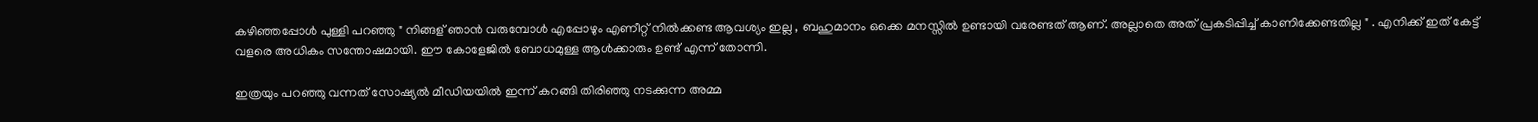കഴിഞ്ഞപ്പോൾ പുള്ളി പറഞ്ഞു " നിങ്ങള് ഞാൻ വരുമ്പോൾ എപ്പോഴും എണീറ്റ് നിൽക്കണ്ട ആവശ്യം ഇല്ല , ബഹുമാനം ഒക്കെ മനസ്സിൽ ഉണ്ടായി വരേണ്ടത് ആണ്. അല്ലാതെ അത് പ്രകടിപ്പിച്ച് കാണിക്കേണ്ടതില്ല " . എനിക്ക് ഇത് കേട്ട് വളരെ അധികം സന്തോഷമായി. ഈ കോളേജിൽ ബോധമുള്ള ആൾക്കാരും ഉണ്ട് എന്ന് തോന്നി.

ഇത്രയും പറഞ്ഞു വന്നത് സോഷ്യൽ മീഡിയയിൽ ഇന്ന് കറങ്ങി തിരിഞ്ഞു നടക്കുന്ന അമ്മ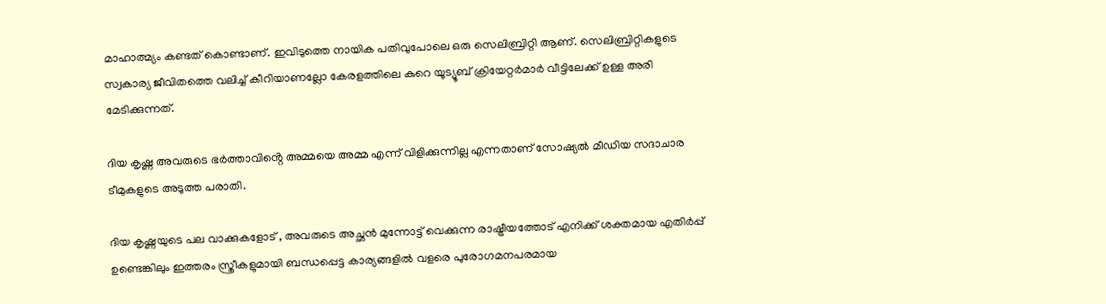മാഹാത്മ്യം കണ്ടത് കൊണ്ടാണ്. ഇവിടുത്തെ നായിക പതിവുപോലെ ഒരു സെലിബ്രിറ്റി ആണ്. സെലിബ്രിറ്റികളുടെ സ്വകാര്യ ജീവിതത്തെ വലിച്ച് കീറിയാണല്ലോ കേരളത്തിലെ കുറെ യൂട്യൂബ് ക്രിയേറ്റർമാർ വീട്ടിലേക്ക് ഉള്ള അരി മേടിക്കുന്നത്.

ദിയ കൃഷ്ണ അവരുടെ ഭർത്താവിൻ്റെ അമ്മയെ അമ്മ എന്ന് വിളിക്കുന്നില്ല എന്നതാണ് സോഷ്യൽ മീഡിയ സദാചാര ടീമുകളുടെ അടുത്ത പരാതി.

ദിയ കൃഷ്ണയുടെ പല വാക്കുകളോട് , അവരുടെ അച്ഛൻ മുന്നോട്ട് വെക്കുന്ന രാഷ്ട്രീയത്തോട് എനിക്ക് ശക്തമായ എതിർപ്പ് ഉണ്ടെങ്കിലും ഇത്തരം സ്ത്രീകളുമായി ബന്ധപ്പെട്ട കാര്യങ്ങളിൽ വളരെ പുരോഗമനപരമായ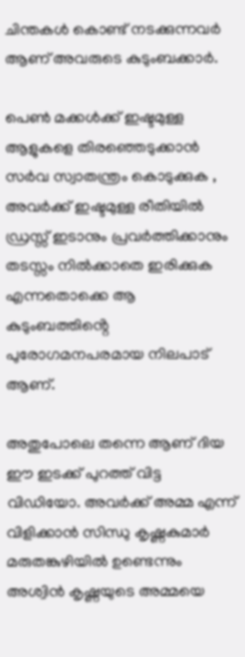ചിന്തകൾ കൊണ്ട് നടക്കുന്നവർ ആണ് അവരുടെ കുടുംബക്കാർ.

പെൺ മക്കൾക്ക് ഇഷ്ടമുള്ള ആളുകളെ തിരഞ്ഞെടുക്കാൻ സർവ സ്വാതന്ത്രം കൊടുക്കുക , അവർക്ക് ഇഷ്ടമുള്ള രീതിയിൽ ഡ്രസ്സ് ഇടാനും പ്രവർത്തിക്കാനും തടസ്സം നിൽക്കാതെ ഇരിക്കുക എന്നതൊക്കെ ആ കുടുംബത്തിൻ്റെ പുരോഗമനപരമായ നിലപാട് ആണ്.

അതുപോലെ തന്നെ ആണ് ദിയ ഈ ഇടക്ക് പുറത്ത് വിട്ട വിഡിയോ. അവർക്ക് അമ്മ എന്ന് വിളിക്കാൻ സിന്ധു കൃഷ്ണകുമാർ മരുതങ്കുഴിയിൽ ഉണ്ടെന്നും അശ്വിൻ കൃഷ്ണയുടെ അമ്മയെ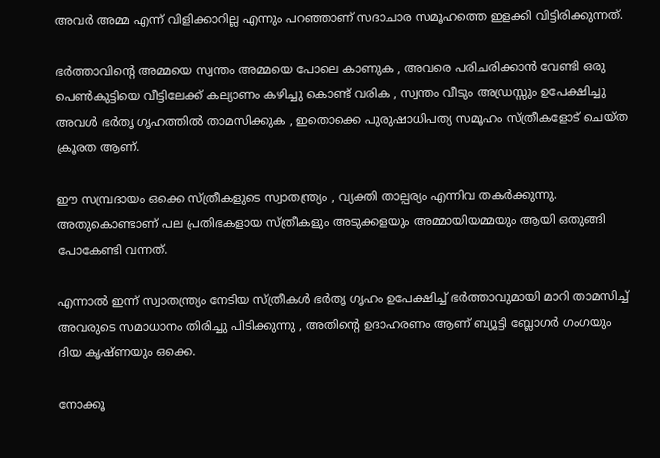അവർ അമ്മ എന്ന് വിളിക്കാറില്ല എന്നും പറഞ്ഞാണ് സദാചാര സമൂഹത്തെ ഇളക്കി വിട്ടിരിക്കുന്നത്.

ഭർത്താവിൻ്റെ അമ്മയെ സ്വന്തം അമ്മയെ പോലെ കാണുക , അവരെ പരിചരിക്കാൻ വേണ്ടി ഒരു പെൺകുട്ടിയെ വീട്ടിലേക്ക് കല്യാണം കഴിച്ചു കൊണ്ട് വരിക , സ്വന്തം വീടും അഡ്രസ്സും ഉപേക്ഷിച്ചു അവൾ ഭർതൃ ഗൃഹത്തിൽ താമസിക്കുക , ഇതൊക്കെ പുരുഷാധിപത്യ സമൂഹം സ്ത്രീകളോട് ചെയ്ത ക്രൂരത ആണ്.

ഈ സമ്പ്രദായം ഒക്കെ സ്ത്രീകളുടെ സ്വാതന്ത്ര്യം , വ്യക്തി താല്പര്യം എന്നിവ തകർക്കുന്നു. അതുകൊണ്ടാണ് പല പ്രതിഭകളായ സ്ത്രീകളും അടുക്കളയും അമ്മായിയമ്മയും ആയി ഒതുങ്ങി പോകേണ്ടി വന്നത്.

എന്നാൽ ഇന്ന് സ്വാതന്ത്ര്യം നേടിയ സ്ത്രീകൾ ഭർതൃ ഗൃഹം ഉപേക്ഷിച്ച് ഭർത്താവുമായി മാറി താമസിച്ച് അവരുടെ സമാധാനം തിരിച്ചു പിടിക്കുന്നു , അതിൻ്റെ ഉദാഹരണം ആണ് ബ്യൂട്ടി ബ്ലോഗർ ഗംഗയും ദിയ കൃഷ്ണയും ഒക്കെ.

നോക്കൂ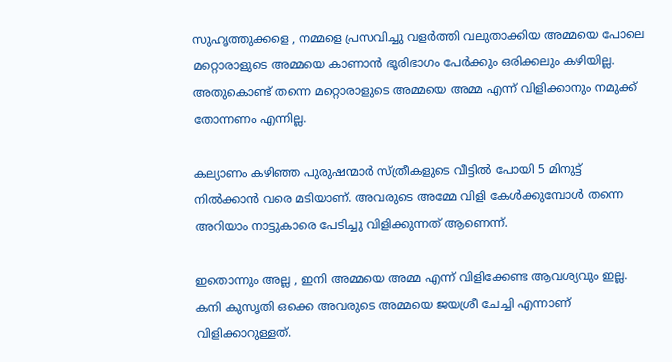സുഹൃത്തുക്കളെ , നമ്മളെ പ്രസവിച്ചു വളർത്തി വലുതാക്കിയ അമ്മയെ പോലെ മറ്റൊരാളുടെ അമ്മയെ കാണാൻ ഭൂരിഭാഗം പേർക്കും ഒരിക്കലും കഴിയില്ല. അതുകൊണ്ട് തന്നെ മറ്റൊരാളുടെ അമ്മയെ അമ്മ എന്ന് വിളിക്കാനും നമുക്ക് തോന്നണം എന്നില്ല.

കല്യാണം കഴിഞ്ഞ പുരുഷന്മാർ സ്ത്രീകളുടെ വീട്ടിൽ പോയി 5 മിനുട്ട് നിൽക്കാൻ വരെ മടിയാണ്. അവരുടെ അമ്മേ വിളി കേൾക്കുമ്പോൾ തന്നെ അറിയാം നാട്ടുകാരെ പേടിച്ചു വിളിക്കുന്നത് ആണെന്ന്.

ഇതൊന്നും അല്ല , ഇനി അമ്മയെ അമ്മ എന്ന് വിളിക്കേണ്ട ആവശ്യവും ഇല്ല. കനി കുസൃതി ഒക്കെ അവരുടെ അമ്മയെ ജയശ്രീ ചേച്ചി എന്നാണ് വിളിക്കാറുള്ളത്.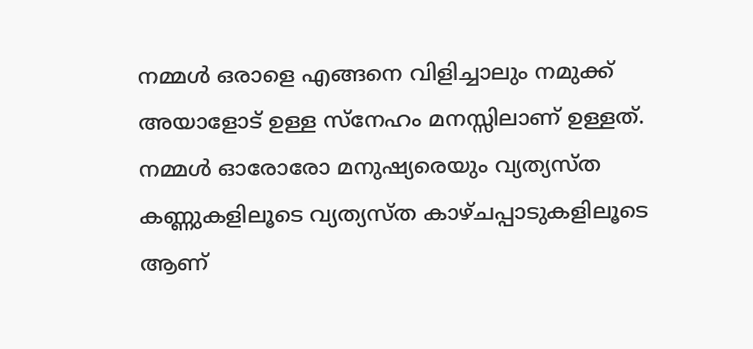നമ്മൾ ഒരാളെ എങ്ങനെ വിളിച്ചാലും നമുക്ക് അയാളോട് ഉള്ള സ്നേഹം മനസ്സിലാണ് ഉള്ളത്. നമ്മൾ ഓരോരോ മനുഷ്യരെയും വ്യത്യസ്ത കണ്ണുകളിലൂടെ വ്യത്യസ്ത കാഴ്ചപ്പാടുകളിലൂടെ ആണ്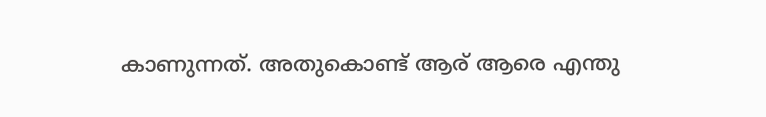കാണുന്നത്. അതുകൊണ്ട് ആര് ആരെ എന്തു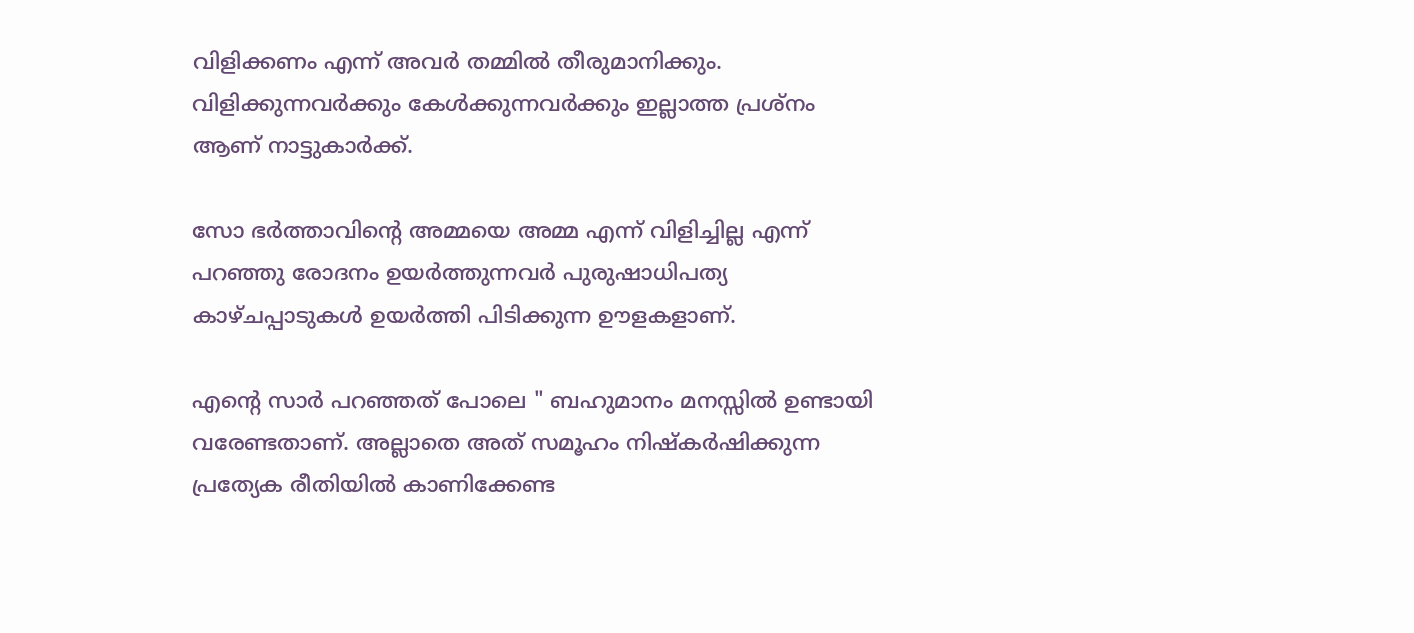വിളിക്കണം എന്ന് അവർ തമ്മിൽ തീരുമാനിക്കും. വിളിക്കുന്നവർക്കും കേൾക്കുന്നവർക്കും ഇല്ലാത്ത പ്രശ്നം ആണ് നാട്ടുകാർക്ക്.

സോ ഭർത്താവിൻ്റെ അമ്മയെ അമ്മ എന്ന് വിളിച്ചില്ല എന്ന് പറഞ്ഞു രോദനം ഉയർത്തുന്നവർ പുരുഷാധിപത്യ കാഴ്ചപ്പാടുകൾ ഉയർത്തി പിടിക്കുന്ന ഊളകളാണ്.

എൻ്റെ സാർ പറഞ്ഞത് പോലെ " ബഹുമാനം മനസ്സിൽ ഉണ്ടായി വരേണ്ടതാണ്. അല്ലാതെ അത് സമൂഹം നിഷ്കർഷിക്കുന്ന പ്രത്യേക രീതിയിൽ കാണിക്കേണ്ട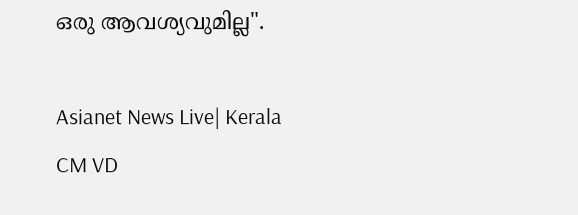ഒരു ആവശ്യവുമില്ല".

Asianet News Live| Kerala CM VD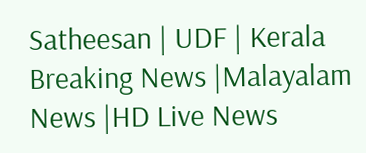Satheesan | UDF | Kerala Breaking News |Malayalam News |HD Live News